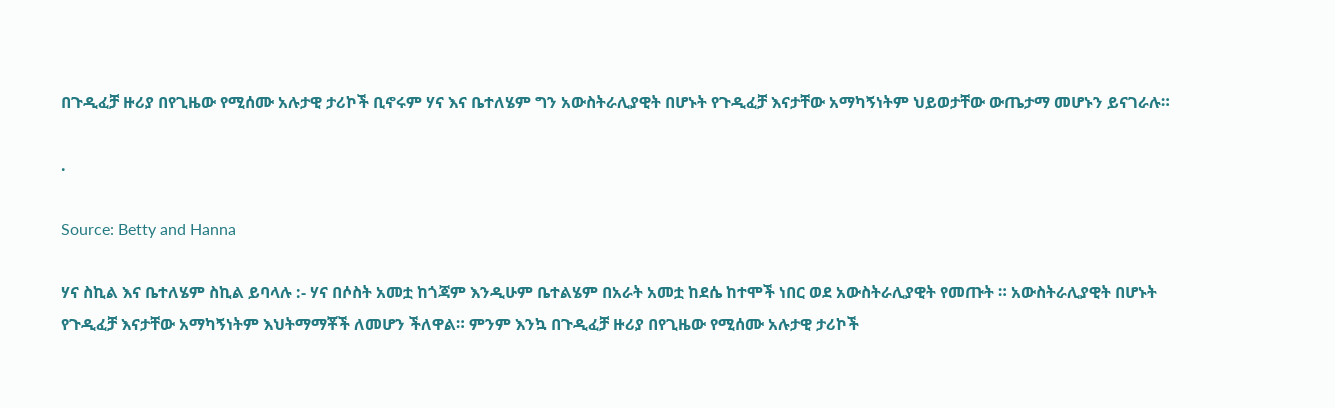በጉዲፈቻ ዙሪያ በየጊዜው የሚሰሙ አሉታዊ ታሪኮች ቢኖሩም ሃና እና ቤተለሄም ግን አውስትራሊያዊት በሆኑት የጉዲፈቻ እናታቸው አማካኝነትም ህይወታቸው ውጤታማ መሆኑን ይናገራሉ።

.

Source: Betty and Hanna

ሃና ስኪል እና ቤተለሄም ስኪል ይባላሉ :- ሃና በሶስት አመቷ ከጎጃም እንዲሁም ቤተልሄም በአራት አመቷ ከደሴ ከተሞች ነበር ወደ አውስትራሊያዊት የመጡት ። አውስትራሊያዊት በሆኑት የጉዲፈቻ እናታቸው አማካኝነትም እህትማማቾች ለመሆን ችለዋል። ምንም እንኳ በጉዲፈቻ ዙሪያ በየጊዜው የሚሰሙ አሉታዊ ታሪኮች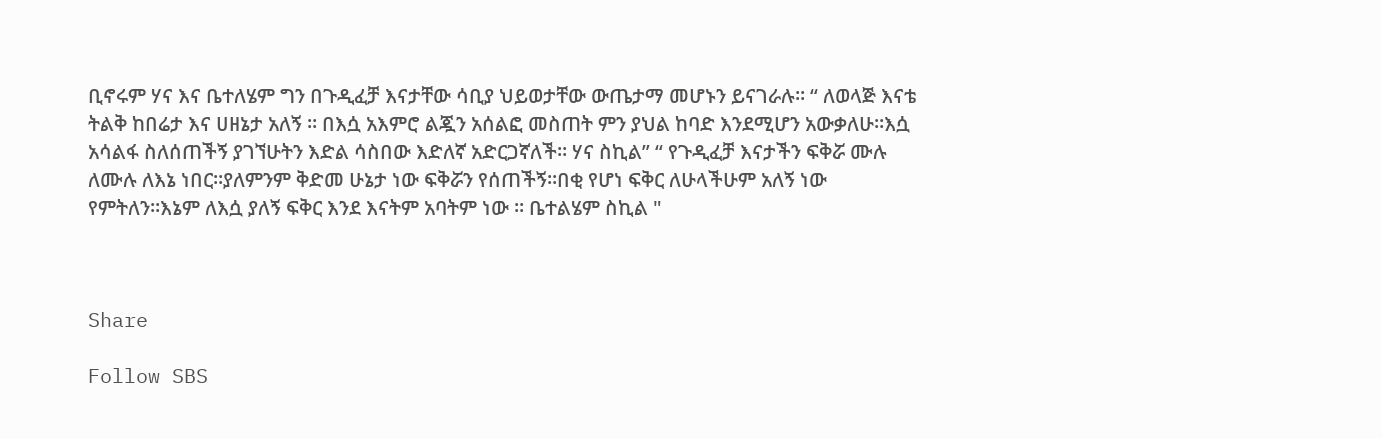ቢኖሩም ሃና እና ቤተለሄም ግን በጉዲፈቻ እናታቸው ሳቢያ ህይወታቸው ውጤታማ መሆኑን ይናገራሉ። “ ለወላጅ እናቴ ትልቅ ከበሬታ እና ሀዘኔታ አለኝ ። በእሷ አእምሮ ልጇን አሰልፎ መስጠት ምን ያህል ከባድ እንደሚሆን አውቃለሁ።እሷ አሳልፋ ስለሰጠችኝ ያገኘሁትን እድል ሳስበው እድለኛ አድርጋኛለች። ሃና ስኪል” “ የጉዲፈቻ እናታችን ፍቅሯ ሙሉ ለሙሉ ለእኔ ነበር።ያለምንም ቅድመ ሁኔታ ነው ፍቅሯን የሰጠችኝ።በቂ የሆነ ፍቅር ለሁላችሁም አለኝ ነው የምትለን።እኔም ለእሷ ያለኝ ፍቅር እንደ እናትም አባትም ነው ። ቤተልሄም ስኪል "



Share

Follow SBS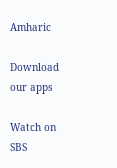Amharic

Download our apps

Watch on SBS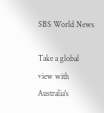SBS World News

Take a global view with Australia's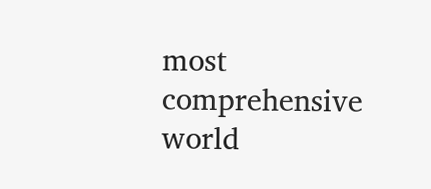most comprehensive world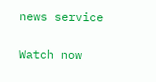news service

Watch now